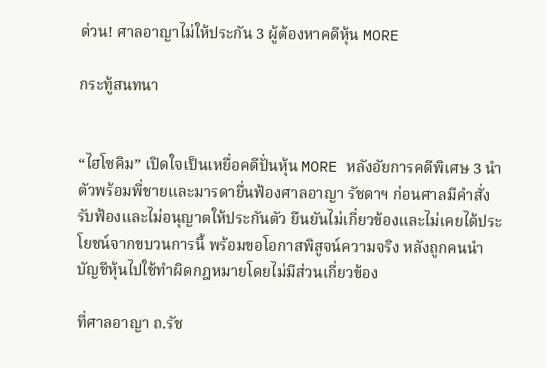ด่วน! ศาลอาญาไม่ให้ประกัน 3 ผู้ต้องหาคดีหุ้น MORE

กระทู้สนทนา


“ไฮโซคิม” เปิดใจเป็นเหยื่อคดีปั่นหุ้น MORE หลังอัยการคดีพิเศษ 3 นำตัวพร้อมพี่ชายและมารดายื่นฟ้องศาลอาญา รัชดาฯ ก่อนศาลมีคำสั่งรับฟ้องและไม่อนุญาตให้ประกันตัว ยืนยันไม่เกี่ยวข้องและไม่เคยได้ประโยชน์จากขบวนการนี้ พร้อมขอโอกาสพิสูจน์ความจริง หลังถูกคนนำบัญชีหุ้นไปใช้ทำผิดกฎหมายโดยไม่มีส่วนเกี่ยวข้อง

ที่ศาลอาญา ถ.รัช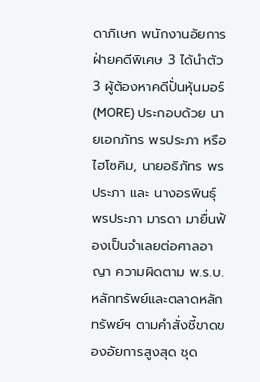ดาภิเษก พนักงานอัยการฝ่ายคดีพิเศษ 3 ได้นำตัว 3 ผู้ต้องหาคดีปั่นหุ้นมอร์ (MORE) ประกอบด้วย นายเอกภัทร พรประภา หรือ ไฮโซคิม, นายอธิภัทร พรประภา และ นางอรพินธุ์ พรประภา มารดา มายื่นฟ้องเป็นจำเลยต่อศาลอาญา ความผิดตาม พ.ร.บ.หลักทรัพย์และตลาดหลักทรัพย์ฯ ตามคำสั่งชี้ขาดของอัยการสูงสุด ชุด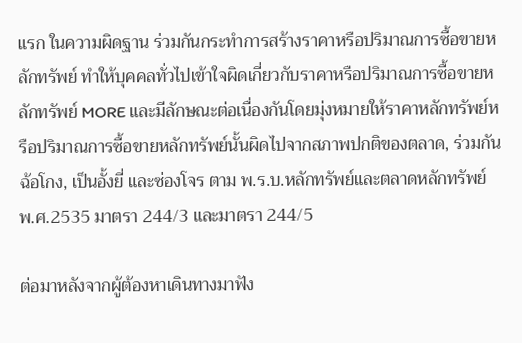แรก ในความผิดฐาน ร่วมกันกระทำการสร้างราคาหรือปริมาณการซื้อขายหลักทรัพย์ ทำให้บุคคลทั่วไปเข้าใจผิดเกี่ยวกับราคาหรือปริมาณการซื้อขายหลักทรัพย์ MORE และมีลักษณะต่อเนื่องกันโดยมุ่งหมายให้ราคาหลักทรัพย์หรือปริมาณการซื้อขายหลักทรัพย์นั้นผิดไปจากสภาพปกติของตลาด, ร่วมกันฉ้อโกง, เป็นอั้งยี่ และซ่องโจร ตาม พ.ร.บ.หลักทรัพย์และตลาดหลักทรัพย์ พ.ศ.2535 มาตรา 244/3 และมาตรา 244/5

ต่อมาหลังจากผู้ต้องหาเดินทางมาฟัง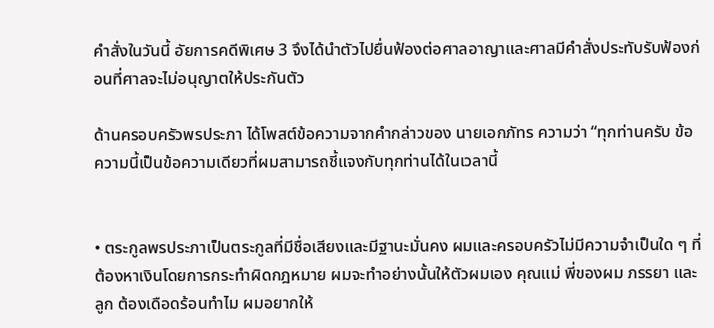คำสั่งในวันนี้ อัยการคดีพิเศษ 3 จึงได้นำตัวไปยื่นฟ้องต่อศาลอาญาและศาลมีคำสั่งประทับรับฟ้องก่อนที่ศาลจะไม่อนุญาตให้ประกันตัว

ด้านครอบครัวพรประภา ได้โพสต์ข้อความจากคำกล่าวของ นายเอกภัทร ความว่า “ทุกท่านครับ ข้อความนี้เป็นข้อความเดียวที่ผมสามารถชี้แจงกับทุกท่านได้ในเวลานี้


• ตระกูลพรประภาเป็นตระกูลที่มีชื่อเสียงและมีฐานะมั่นคง ผมและครอบครัวไม่มีความจำเป็นใด ๆ ที่ต้องหาเงินโดยการกระทำผิดกฎหมาย ผมจะทำอย่างนั้นให้ตัวผมเอง คุณแม่ พี่ของผม ภรรยา และลูก ต้องเดือดร้อนทำไม ผมอยากให้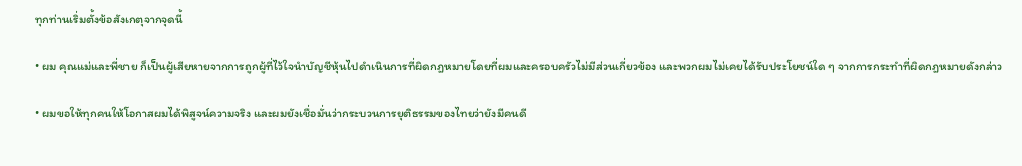ทุกท่านเริ่มตั้งข้อสังเกตุจากจุดนี้

• ผม คุณแม่และพี่ชาย ก็เป็นผู้เสียหายจากการถูกผู้ที่ไว้ใจนำบัญชีหุ้นไปดำเนินการที่ผิดกฎหมายโดยที่ผมและครอบครัวไม่มีส่วนเกี่ยวข้อง และพวกผมไม่เคยได้รับประโยชน์ใด ๆ จากการกระทำที่ผิดกฎหมายดังกล่าว

• ผมขอให้ทุกคนให้โอกาสผมได้พิสูจน์ความจริง และผมยังเชื่อมั่นว่ากระบวนการยุติธรรมของไทยว่ายังมีคนดี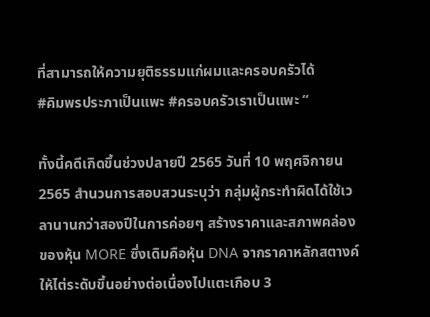ที่สามารถให้ความยุติธรรมแก่ผมและครอบครัวได้
#คิมพรประภาเป็นแพะ #ครอบครัวเราเป็นแพะ “

ทั้งนี้คดีเกิดขึ้นช่วงปลายปี 2565 วันที่ 10 พฤศจิกายน 2565 สำนวนการสอบสวนระบุว่า กลุ่มผู้กระทำผิดได้ใช้เวลานานกว่าสองปีในการค่อยๆ สร้างราคาและสภาพคล่องของหุ้น MORE ซึ่งเดิมคือหุ้น DNA จากราคาหลักสตางค์ให้ไต่ระดับขึ้นอย่างต่อเนื่องไปแตะเกือบ 3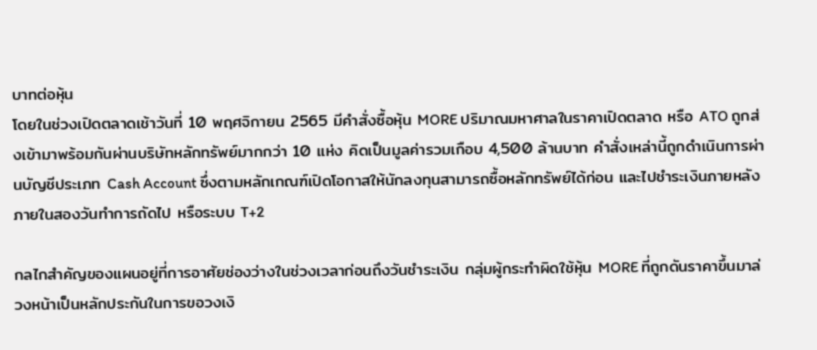บาทต่อหุ้น
โดยในช่วงเปิดตลาดเช้าวันที่ 10 พฤศจิกายน 2565 มีคำสั่งซื้อหุ้น MORE ปริมาณมหาศาลในราคาเปิดตลาด หรือ ATO ถูกส่งเข้ามาพร้อมกันผ่านบริษัทหลักทรัพย์มากกว่า 10 แห่ง คิดเป็นมูลค่ารวมเกือบ 4,500 ล้านบาท คำสั่งเหล่านี้ถูกดำเนินการผ่านบัญชีประเภท Cash Account ซึ่งตามหลักเกณฑ์เปิดโอกาสให้นักลงทุนสามารถซื้อหลักทรัพย์ได้ก่อน และไปชำระเงินภายหลังภายในสองวันทำการถัดไป หรือระบบ T+2

กลไกสำคัญของแผนอยู่ที่การอาศัยช่องว่างในช่วงเวลาก่อนถึงวันชำระเงิน กลุ่มผู้กระทำผิดใช้หุ้น MORE ที่ถูกดันราคาขึ้นมาล่วงหน้าเป็นหลักประกันในการขอวงเงิ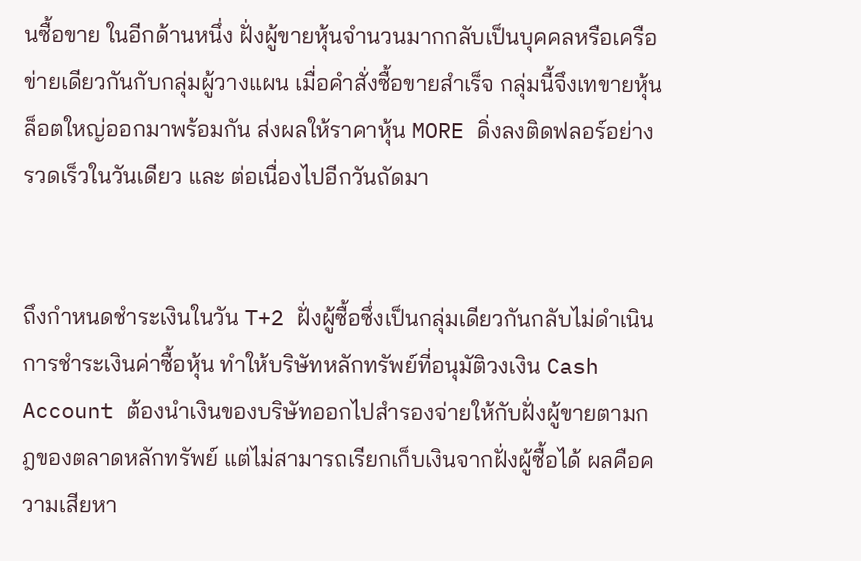นซื้อขาย ในอีกด้านหนึ่ง ฝั่งผู้ขายหุ้นจำนวนมากกลับเป็นบุคคลหรือเครือข่ายเดียวกันกับกลุ่มผู้วางแผน เมื่อคำสั่งซื้อขายสำเร็จ กลุ่มนี้จึงเทขายหุ้นล็อตใหญ่ออกมาพร้อมกัน ส่งผลให้ราคาหุ้น MORE ดิ่งลงติดฟลอร์อย่างรวดเร็วในวันเดียว และ ต่อเนื่องไปอีกวันถัดมา


ถึงกำหนดชำระเงินในวัน T+2 ฝั่งผู้ซื้อซึ่งเป็นกลุ่มเดียวกันกลับไม่ดำเนินการชำระเงินค่าซื้อหุ้น ทำให้บริษัทหลักทรัพย์ที่อนุมัติวงเงิน Cash Account ต้องนำเงินของบริษัทออกไปสำรองจ่ายให้กับฝั่งผู้ขายตามกฎของตลาดหลักทรัพย์ แต่ไม่สามารถเรียกเก็บเงินจากฝั่งผู้ซื้อได้ ผลคือความเสียหา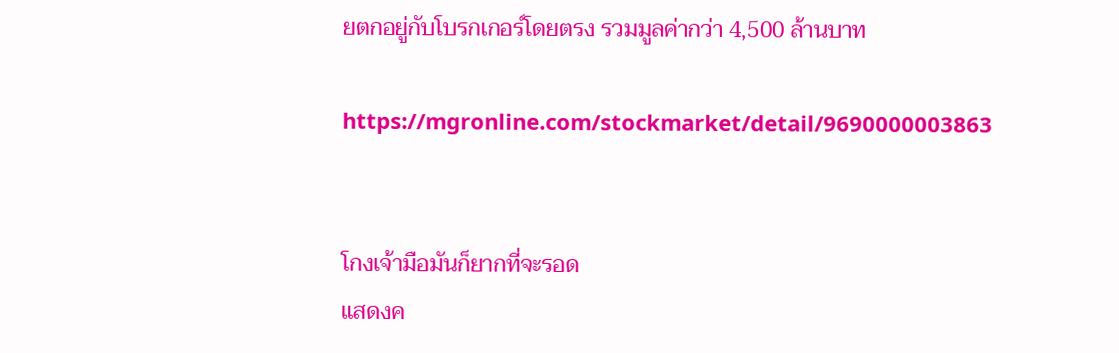ยตกอยู่กับโบรกเกอร์โดยตรง รวมมูลค่ากว่า 4,500 ล้านบาท

https://mgronline.com/stockmarket/detail/9690000003863


โกงเจ้ามือมันก็ยากที่จะรอด
แสดงค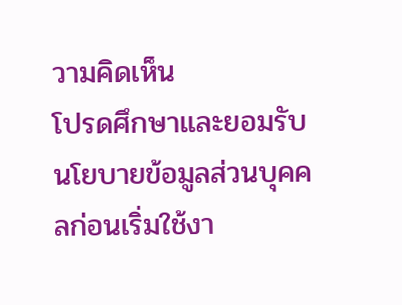วามคิดเห็น
โปรดศึกษาและยอมรับนโยบายข้อมูลส่วนบุคคลก่อนเริ่มใช้งา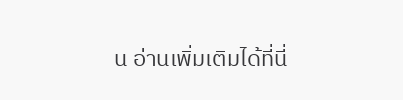น อ่านเพิ่มเติมได้ที่นี่